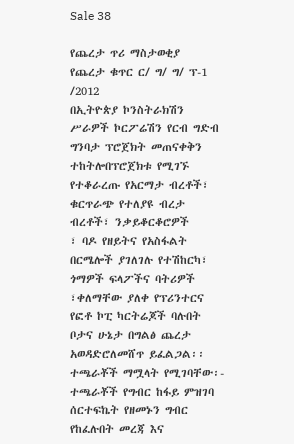Sale 38

የጨረታ ጥሪ ማስታወቂያ
የጨረታ ቁጥር ር/ ግ/ ግ/ ፕ-1 /2012
በኢትዮጵያ ኮንስትራክሽን ሥራዎች ኮርፖሬሽን የርብ ግድብ ግንባታ ፕሮጀክት መጠናቀቅን ተከትሎበፕሮጀክቱ የሚገኙ
የተቆራረጡ የአርማታ ብረቶች፣
ቁርጥራጭ የተለያዩ ብረታ ብረቶች፣ ንቃይቆርቆሮዎች
፣ ባዶ የዘይትና የአስፋልት በርሜሎች ያገለገሉ የተሽከርካ፣ ጎማዎች ፍላፖችና ባትሪዎች
፣ቀለማቸው ያለቀ የፕሪንተርና የፎቶ ኮፒ ካርትሬጆች ባሉበት ቦታና ሁኔታ በግልፅ ጨረታ አወዳድሮለመሸጥ ይፈልጋል፡፡
ተጫራቾች ማሟላት የሚገባቸው፡-
ተጫራቾች የግብር ከፋይ ምዝገባ ሰርተፍኬት የዘመኑን ግብር የከፈሉበት መረጃ እና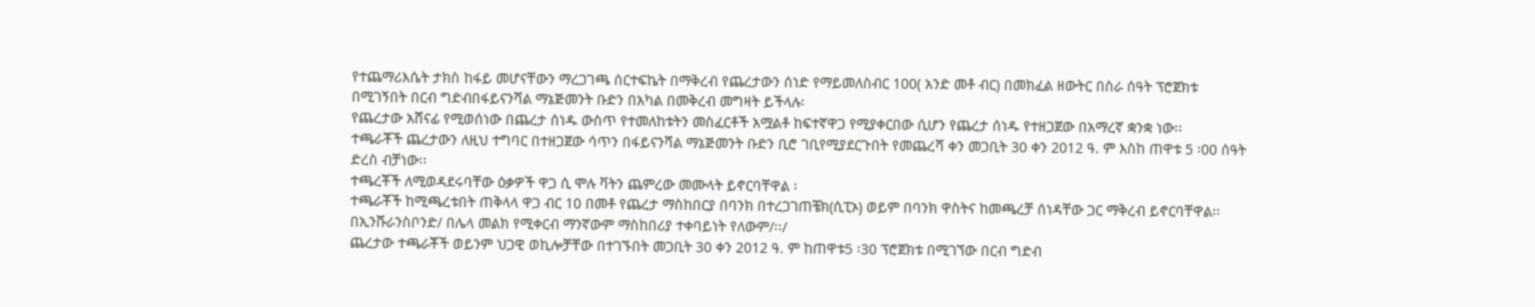የተጨማሪእሴት ታክስ ከፋይ መሆናቸውን ማረጋገጫ ሰርተፍኬት በማቅረብ የጨረታውን ሰነድ የማይመለስብር 100( አንድ መቶ ብር) በመክፈል ዘውትር በስራ ሰዓት ፕሮጀክቱ በሚገኝበት በርብ ግድብበፋይናንሻል ማኔጅመንት ቡድን በአካል በመቅረብ መግዛት ይችላሉ፡
የጨረታው አሸናፊ የሚወሰነው በጨረታ ሰነዱ ውስጥ የተመለከቱትን መስፈርቶች አሟልቶ ከፍተኛዋጋ የሚያቀርበው ሲሆን የጨረታ ሰነዱ የተዘጋጀው በአማረኛ ቋንቋ ነው፡፡
ተጫራቾች ጨረታውን ለዚህ ተግባር በተዘጋጀው ሳጥን በፋይናንሻል ማኔጅመንት ቡድን ቢሮ ገቢየሚያደርጉበት የመጨረሻ ቀን መጋቢት 30 ቀን 2012 ዓ. ም እስከ ጠዋቱ 5 ፡00 ሰዓት ድረስ ብቻነው፡፡
ተጫረቾች ለሚወዳደሩባቸው ዕቃዎች ዋጋ ሲ ሞሉ ቫትን ጨምረው መሙላት ይኖርባቸዋል ፡
ተጫራቾች ከሚጫረቱበት ጠቅላላ ዋጋ ብር 10 በመቶ የጨረታ ማስከበርያ በባንክ በተረጋገጠቼክ(ሲፒኦ) ወይም በባንክ ዋስትና ከመጫረቻ ሰነዳቸው ጋር ማቅረብ ይኖርባቸዋል፡፡ በኢንሹራንስቦንድ/ በሌላ መልክ የሚቀርብ ማንኛውም ማስከበሪያ ተቀባይነት የለውም/፡፡/
ጨረታው ተጫራቾች ወይንም ህጋዊ ወኪሎቻቸው በተገኙበት መጋቢት 30 ቀን 2012 ዓ. ም ከጠዋቱ5 ፡30 ፕሮጀክቱ በሚገኘው በርብ ግድብ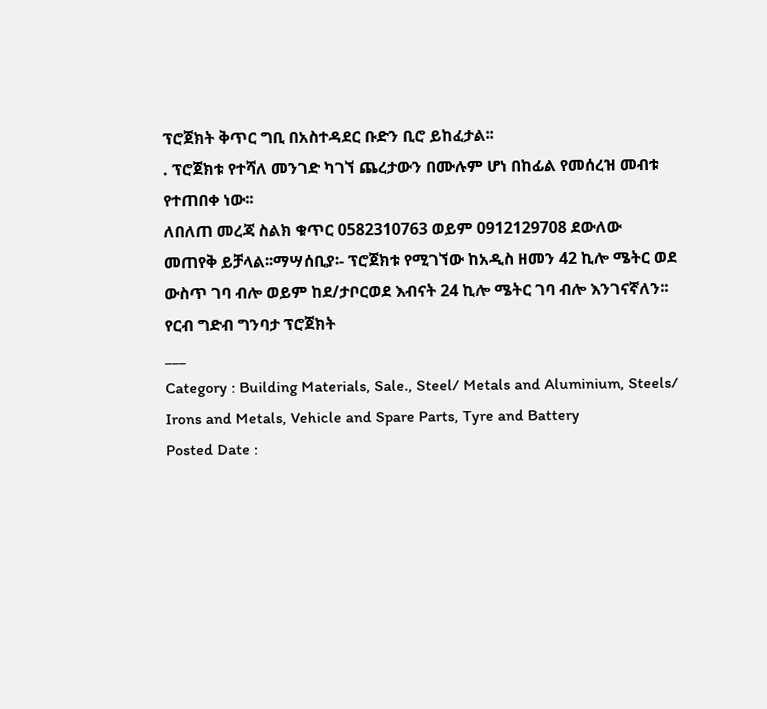ፕሮጀክት ቅጥር ግቢ በአስተዳደር ቡድን ቢሮ ይከፈታል፡፡
. ፕሮጀክቱ የተሻለ መንገድ ካገኘ ጨረታውን በሙሉም ሆነ በከፊል የመሰረዝ መብቱ የተጠበቀ ነው፡፡
ለበለጠ መረጃ ስልክ ቁጥር 0582310763 ወይም 0912129708 ደውለው መጠየቅ ይቻላል፡፡ማሣሰቢያ፡- ፕሮጀክቱ የሚገኘው ከአዲስ ዘመን 42 ኪሎ ሜትር ወደ ውስጥ ገባ ብሎ ወይም ከደ/ታቦርወደ እብናት 24 ኪሎ ሜትር ገባ ብሎ እንገናኛለን፡፡
የርብ ግድብ ግንባታ ፕሮጀክት
___
Category : Building Materials, Sale., Steel/ Metals and Aluminium, Steels/ Irons and Metals, Vehicle and Spare Parts, Tyre and Battery
Posted Date :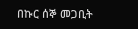በኩር ሰኞ መጋቢት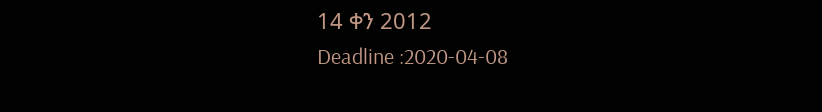14 ቀን 2012
Deadline :2020-04-08